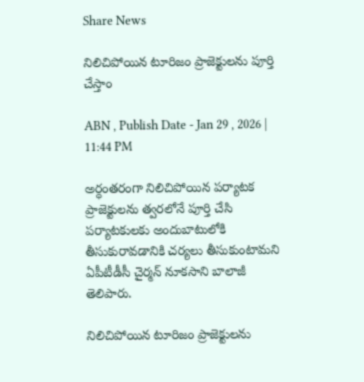Share News

నిలిచిపోయిన టూరిజం ప్రాజెక్టులను పూర్తి చేస్తాం

ABN , Publish Date - Jan 29 , 2026 | 11:44 PM

అర్ధంతరంగా నిలిచిపోయిన పర్యాటక ప్రాజెక్టులను త్వరలోనే పూర్తి చేసి పర్యాటకులకు అందుబాటులోకి తీసుకురావడానికి చర్యలు తీసుకుంటామని ఏపీటీడీసీ చైర్మన్‌ నూకసాని బాలాజీ తెలిపారు.

నిలిచిపోయిన టూరిజం ప్రాజెక్టులను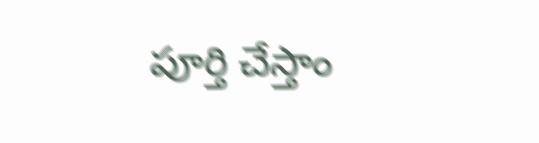పూర్తి చేస్తాం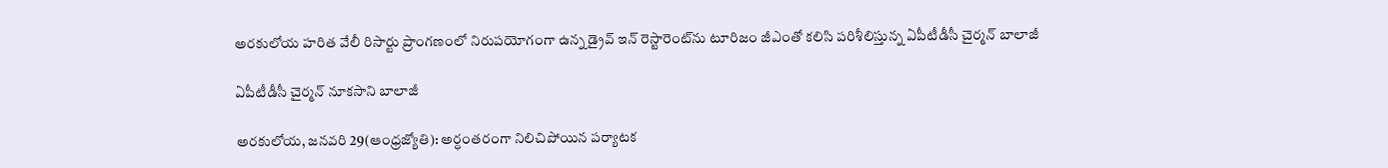అరకులోయ హరిత వేలీ రిసార్టు ప్రాంగణంలో నిరుపయోగంగా ఉన్న డ్రైవ్‌ ఇన్‌ రెస్టారెంట్‌ను టూరిజం జీఎంతో కలిసి పరిశీలిస్తున్న ఏపీటీడీసీ చైర్మన్‌ బాలాజీ

ఏపీటీడీసీ చైర్మన్‌ నూకసాని బాలాజీ

అరకులోయ, జనవరి 29(ఆంధ్రజ్యోతి): అర్ధంతరంగా నిలిచిపోయిన పర్యాటక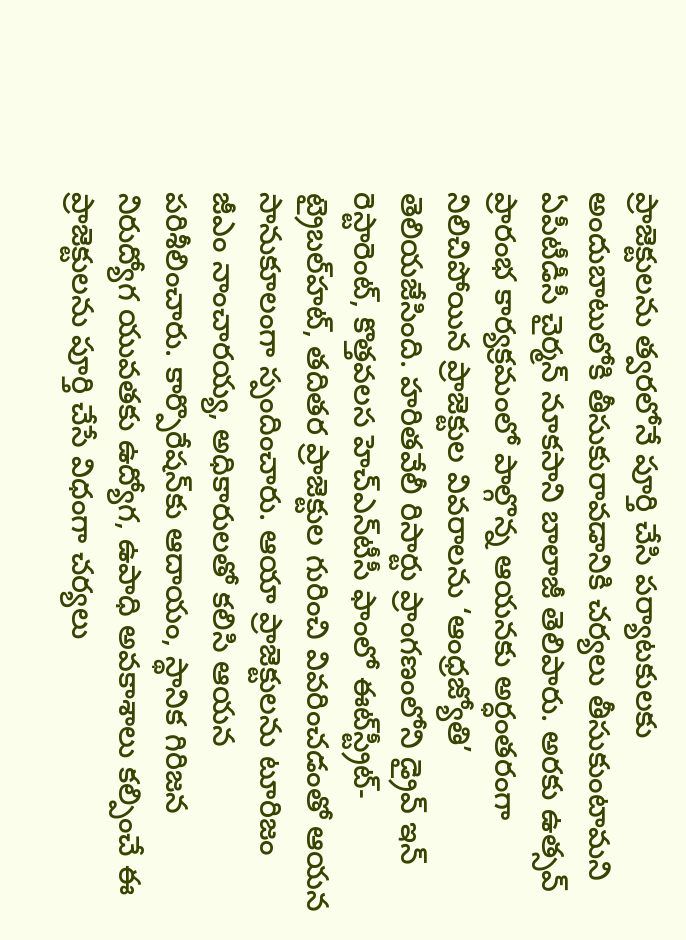ప్రాజెక్టులను త్వరలోనే పూర్తి చేసి పర్యాటకులకు అందుబాటులోకి తీసుకురావడానికి చర్యలు తీసుకుంటామని ఏపీటీడీసీ చైర్మన్‌ నూకసాని బాలాజీ తెలిపారు. అరకు ఉత్సవ్‌ ప్రారంభ కార్యక్రమంలో పాల్గొన్న ఆయనకు అర్ధంతరంగా నిలిచిపోయిన ప్రాజెక్టుల వివరాలను ‘ఆంధ్రజ్యోతి’ తెలియజేసింది. హరితవేలీ రిసార్టు ప్రాంగణంలోని డ్రైవ్‌ ఇన్‌ రెస్టారెంట్‌, కొత్తవలస హెచ్‌ఎన్‌టీసీ ఫాంలో ఈట్‌స్ట్రీట్‌- ట్రైబల్‌హట్‌, తదితర ప్రాజెక్టుల గురించి వివరించడంతో ఆయన సానుకూలంగా స్పందించారు. ఆయా ప్రాజెక్టులను టూరిజం జీఎం నాంచారయ్య, అధికారులతో కలిసి ఆయన పరిశీలించారు. కార్పొరేషన్‌కు ఆదాయం, స్థానిక గిరిజన నిరుద్యోగ యువతకు ఉద్యోగ, ఉపాధి అవకాశాలు కల్పించే ఈ ప్రాజెక్టులను పూర్తి చేసే విధంగా చర్యలు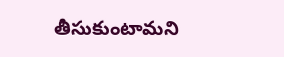తీసుకుంటామని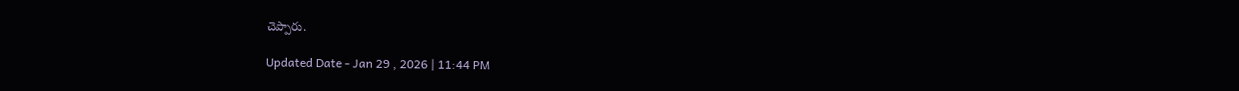చెప్పారు.

Updated Date - Jan 29 , 2026 | 11:44 PM